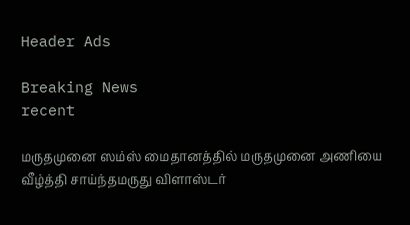Header Ads

Breaking News
recent

மருதமுனை ஸம்ஸ் மைதானத்தில் மருதமுனை அணியை வீழ்த்தி சாய்ந்தமருது விளாஸ்டர்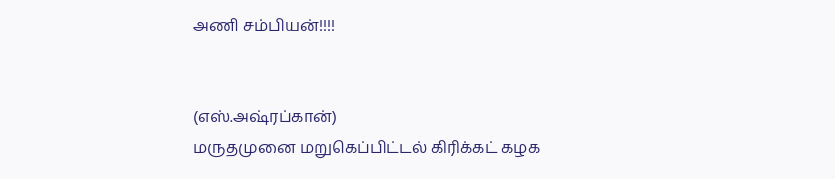அணி சம்பியன்!!!!


(எஸ்.அஷ்ரப்கான்)
மருதமுனை மறுகெப்பிட்டல் கிரிக்கட் கழக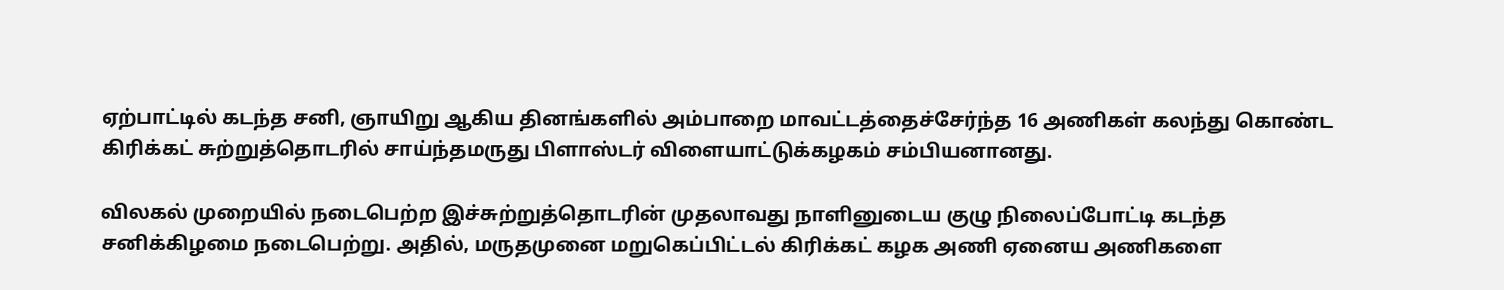ஏற்பாட்டில் கடந்த சனி, ஞாயிறு ஆகிய தினங்களில் அம்பாறை மாவட்டத்தைச்சேர்ந்த 16 அணிகள் கலந்து கொண்ட கிரிக்கட் சுற்றுத்தொடரில் சாய்ந்தமருது பிளாஸ்டர் விளையாட்டுக்கழகம் சம்பியனானது.

விலகல் முறையில் நடைபெற்ற இச்சுற்றுத்தொடரின் முதலாவது நாளினுடைய குழு நிலைப்போட்டி கடந்த சனிக்கிழமை நடைபெற்று. அதில், மருதமுனை மறுகெப்பிட்டல் கிரிக்கட் கழக அணி ஏனைய அணிகளை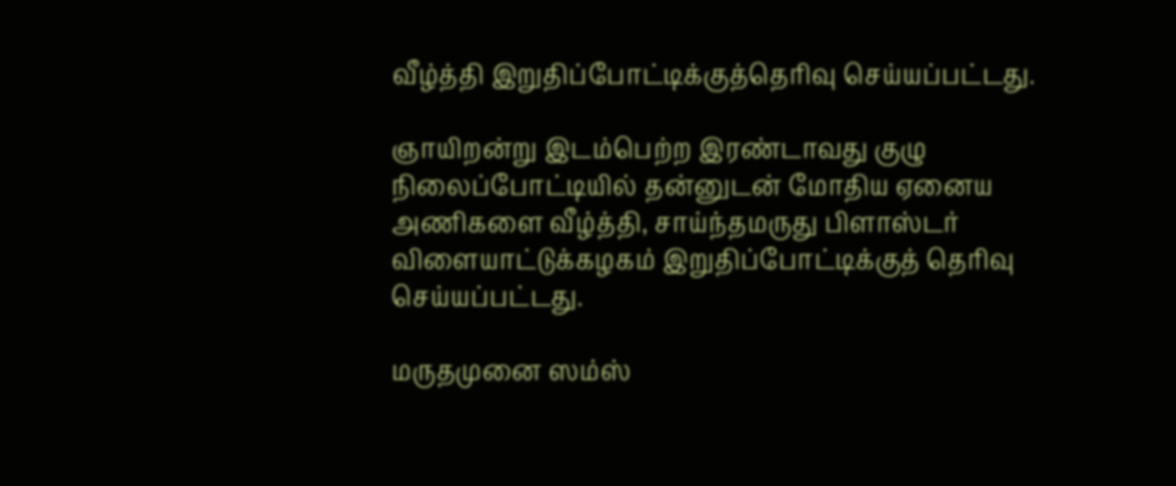வீழ்த்தி இறுதிப்போட்டிக்குத்தெரிவு செய்யப்பட்டது.

ஞாயிறன்று இடம்பெற்ற இரண்டாவது குழு நிலைப்போட்டியில் தன்னுடன் மோதிய ஏனைய அணிகளை வீழ்த்தி, சாய்ந்தமருது பிளாஸ்டர் விளையாட்டுக்கழகம் இறுதிப்போட்டிக்குத் தெரிவு செய்யப்பட்டது.

மருதமுனை ஸம்ஸ்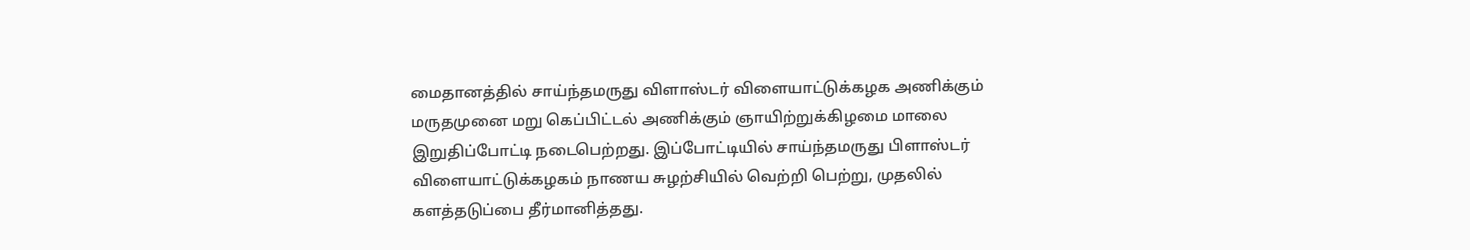மைதானத்தில் சாய்ந்தமருது விளாஸ்டர் விளையாட்டுக்கழக அணிக்கும் மருதமுனை மறு கெப்பிட்டல் அணிக்கும் ஞாயிற்றுக்கிழமை மாலை இறுதிப்போட்டி நடைபெற்றது. இப்போட்டியில் சாய்ந்தமருது பிளாஸ்டர் விளையாட்டுக்கழகம் நாணய சுழற்சியில் வெற்றி பெற்று, முதலில் களத்தடுப்பை தீர்மானித்தது.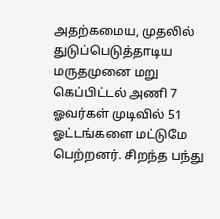அதற்கமைய, முதலில் துடுப்பெடுத்தாடிய மருதமுனை மறு கெப்பிட்டல் அணி 7 ஓவர்கள் முடிவில் 51 ஓட்டங்களை மட்டுமே பெற்றனர். சிறந்த பந்து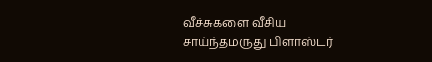வீச்சுகளை வீசிய சாய்ந்தமருது பிளாஸ்டர்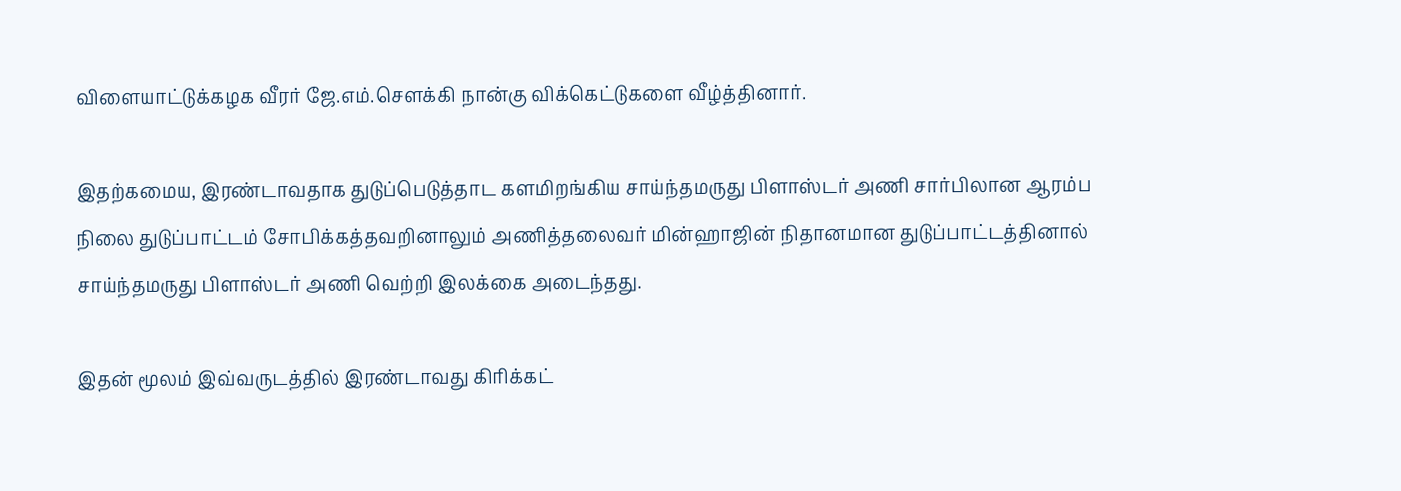விளையாட்டுக்கழக வீரர் ஜே.எம்.சௌக்கி நான்கு விக்கெட்டுகளை வீழ்த்தினார்.

இதற்கமைய, இரண்டாவதாக துடுப்பெடுத்தாட களமிறங்கிய சாய்ந்தமருது பிளாஸ்டர் அணி சார்பிலான ஆரம்ப நிலை துடுப்பாட்டம் சோபிக்கத்தவறினாலும் அணித்தலைவர் மின்ஹாஜின் நிதானமான துடுப்பாட்டத்தினால் சாய்ந்தமருது பிளாஸ்டர் அணி வெற்றி இலக்கை அடைந்தது.

இதன் மூலம் இவ்வருடத்தில் இரண்டாவது கிரிக்கட்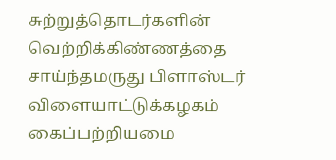சுற்றுத்தொடர்களின் வெற்றிக்கிண்ணத்தை சாய்ந்தமருது பிளாஸ்டர் விளையாட்டுக்கழகம் கைப்பற்றியமை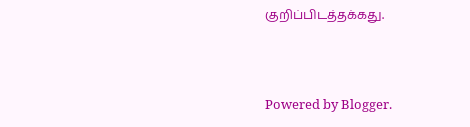குறிப்பிடத்தக்கது.



Powered by Blogger.